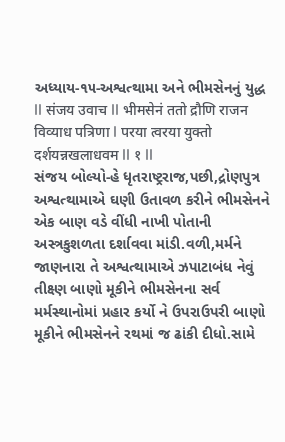અધ્યાય-૧૫-અશ્વત્થામા અને ભીમસેનનું યુદ્ધ
II संजय उवाच II भीमसेनं ततो द्रौणि राजन विव्याध पत्रिणा I परया त्वरया युक्तो दर्शयन्नखलाधवम II १ II
સંજય બોલ્યો-હે ધૃતરાષ્ટ્રરાજ,પછી,દ્રોણપુત્ર અશ્વત્થામાએ ઘણી ઉતાવળ કરીને ભીમસેનને એક બાણ વડે વીંધી નાખી પોતાની અસ્ત્રકુશળતા દર્શાવવા માંડી.વળી,મર્મને જાણનારા તે અશ્વત્થામાએ ઝપાટાબંધ નેવું તીક્ષ્ણ બાણો મૂકીને ભીમસેનના સર્વ મર્મસ્થાનોમાં પ્રહાર કર્યો ને ઉપરાઉપરી બાણો મૂકીને ભીમસેનને રથમાં જ ઢાંકી દીધો.સામે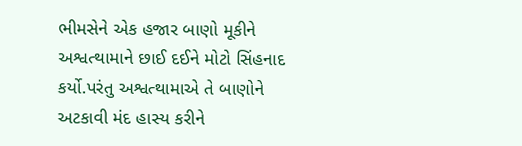ભીમસેને એક હજાર બાણો મૂકીને અશ્વત્થામાને છાઈ દઈને મોટો સિંહનાદ કર્યો.પરંતુ અશ્વત્થામાએ તે બાણોને અટકાવી મંદ હાસ્ય કરીને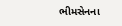ભીમસેનના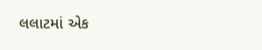લલાટમાં એક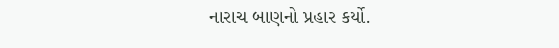નારાચ બાણનો પ્રહાર કર્યો.